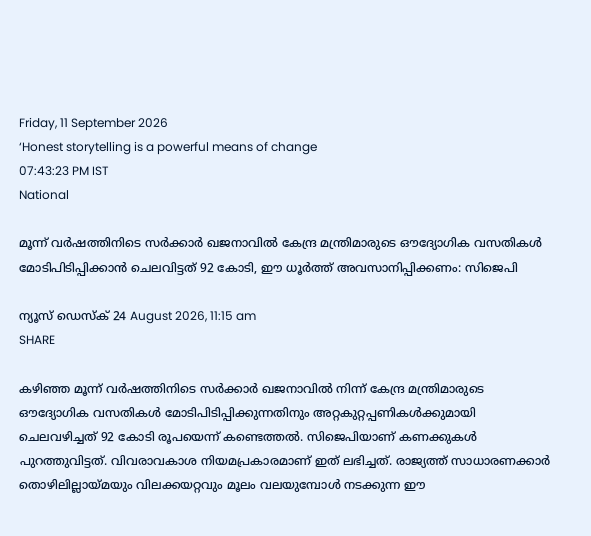Friday, 11 September 2026
‘Honest storytelling is a powerful means of change
07:43:23 PM IST
National

മൂന്ന് വർഷത്തിനിടെ സർക്കാർ ഖജനാവിൽ കേന്ദ്ര മന്ത്രിമാരുടെ ഔദ്യോഗിക വസതികൾ മോടിപിടിപ്പിക്കാൻ ചെലവിട്ടത് 92 കോടി, ഈ ധൂർത്ത് അവസാനിപ്പിക്കണം: സിജെപി

ന്യൂസ് ഡെസ്ക് 24 August 2026, 11:15 am
SHARE

കഴിഞ്ഞ മൂന്ന് വർഷത്തിനിടെ സർക്കാർ ഖജനാവിൽ നിന്ന് കേന്ദ്ര മന്ത്രിമാരുടെ ഔദ്യോഗിക വസതികൾ മോടിപിടിപ്പിക്കുന്നതിനും അറ്റകുറ്റപ്പണികൾക്കുമായി ചെലവഴിച്ചത് 92 കോടി രൂപയെന്ന് കണ്ടെത്തൽ. സിജെപിയാണ് കണക്കുകൾ പുറത്തുവിട്ടത്. വിവരാവകാശ നിയമപ്രകാരമാണ് ഇത് ലഭിച്ചത്. രാജ്യത്ത് സാധാരണക്കാർ തൊഴിലില്ലായ്മയും വിലക്കയറ്റവും മൂലം വലയുമ്പോൾ നടക്കുന്ന ഈ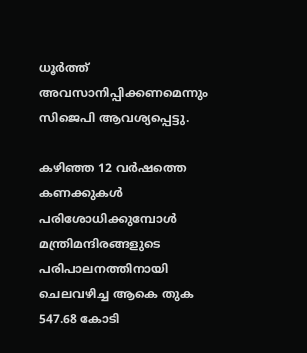ധൂർത്ത് അവസാനിപ്പിക്കണമെന്നും സിജെപി ആവശ്യപ്പെട്ടു.

കഴിഞ്ഞ 12 വർഷത്തെ കണക്കുകൾ പരിശോധിക്കുമ്പോൾ മന്ത്രിമന്ദിരങ്ങളുടെ പരിപാലനത്തിനായി ചെലവഴിച്ച ആകെ തുക 547.68 കോടി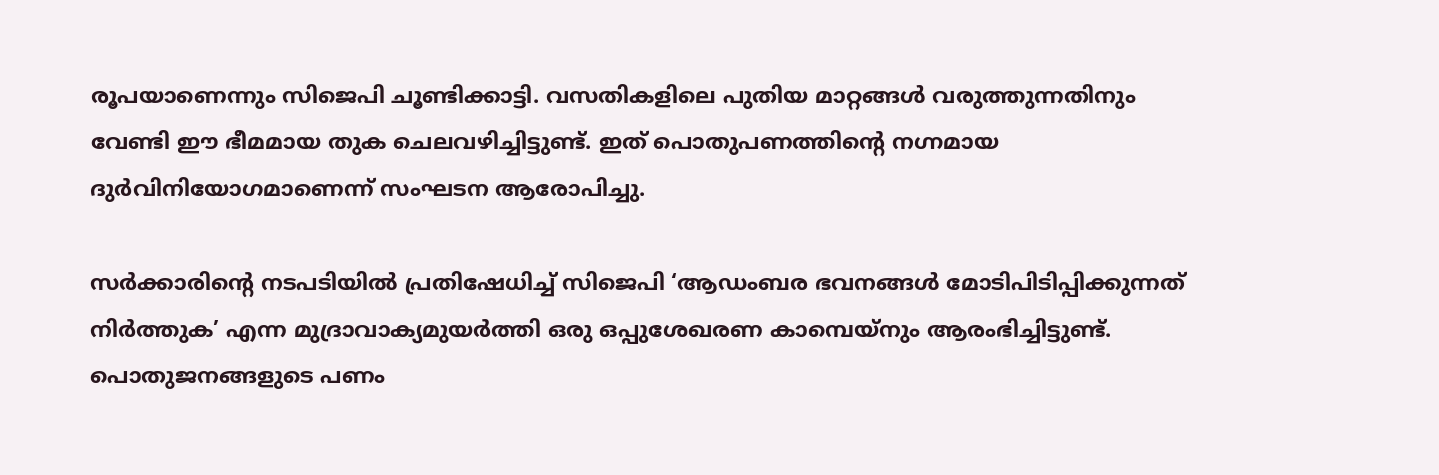രൂപയാണെന്നും സിജെപി ചൂണ്ടിക്കാട്ടി. വസതികളിലെ പുതിയ മാറ്റങ്ങൾ വരുത്തുന്നതിനും വേണ്ടി ഈ ഭീമമായ തുക ചെലവഴിച്ചിട്ടുണ്ട്. ഇത് പൊതുപണത്തിന്റെ നഗ്നമായ ദുർവിനിയോഗമാണെന്ന് സംഘടന ആരോപിച്ചു.

സർക്കാരിന്റെ നടപടിയിൽ പ്രതിഷേധിച്ച് സിജെപി ‘ആഡംബര ഭവനങ്ങൾ മോടിപിടിപ്പിക്കുന്നത് നിർത്തുക’ എന്ന മുദ്രാവാക്യമുയർത്തി ഒരു ഒപ്പുശേഖരണ കാമ്പെയ്‌നും ആരംഭിച്ചിട്ടുണ്ട്. പൊതുജനങ്ങളുടെ പണം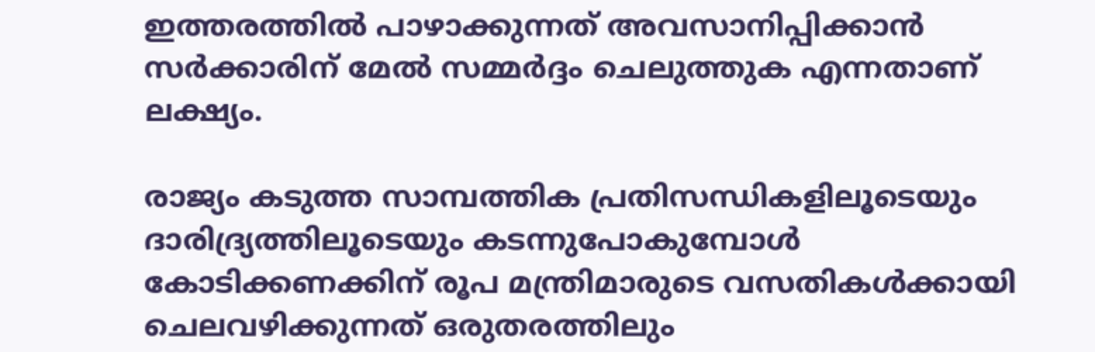ഇത്തരത്തിൽ പാഴാക്കുന്നത് അവസാനിപ്പിക്കാൻ സർക്കാരിന് മേൽ സമ്മർദ്ദം ചെലുത്തുക എന്നതാണ് ലക്ഷ്യം.

രാജ്യം കടുത്ത സാമ്പത്തിക പ്രതിസന്ധികളിലൂടെയും ദാരിദ്ര്യത്തിലൂടെയും കടന്നുപോകുമ്പോൾ കോടിക്കണക്കിന് രൂപ മന്ത്രിമാരുടെ വസതികൾക്കായി ചെലവഴിക്കുന്നത് ഒരുതരത്തിലും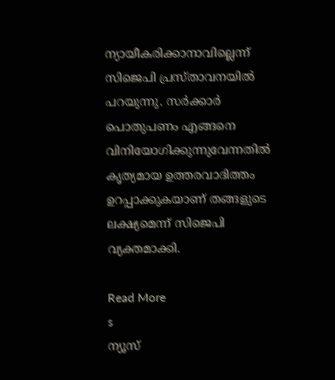ന്യായീകരിക്കാനാവില്ലെന്ന് സിജെപി പ്രസ്താവനയിൽ പറയുന്നു. സർക്കാർ പൊതുപണം എങ്ങനെ വിനിയോഗിക്കുന്നുവേന്നതിൽ കൃത്യമായ ഉത്തരവാദിത്തം ഉറപ്പാക്കുകയാണ് തങ്ങളുടെ ലക്ഷ്യമെന്ന് സിജെപി വ്യക്തമാക്കി.

Read More
s
ന്യൂസ്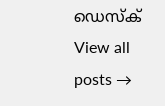ഡെസ്ക്
View all posts →